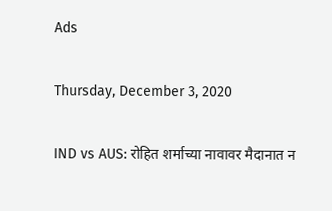Ads

Thursday, December 3, 2020

IND vs AUS: रोहित शर्माच्या नावावर मैदानात न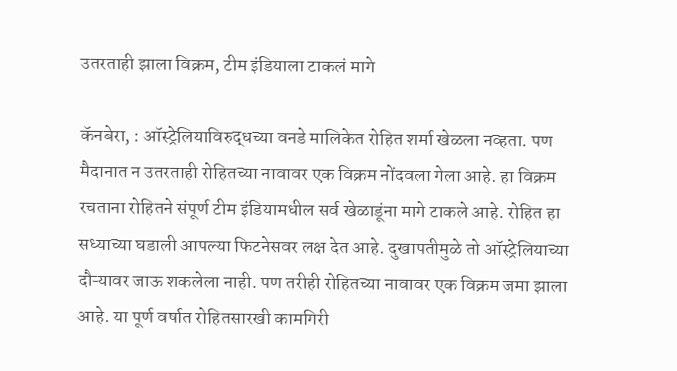उतरताही झाला विक्रम, टीम इंडियाला टाकलं मागे

कॅनबेरा, : ऑस्ट्रेलियाविरुद्धच्या वनडे मालिकेत रोहित शर्मा खेळला नव्हता. पण मैदानात न उतरताही रोहितच्या नावावर एक विक्रम नोंदवला गेला आहे. हा विक्रम रचताना रोहितने संपूर्ण टीम इंडियामधील सर्व खेळाडूंना मागे टाकले आहे. रोहित हा सध्याच्या घडाली आपल्या फिटनेसवर लक्ष देत आहे. दुखापतीमुळे तो ऑस्ट्रेलियाच्या दौऱ्यावर जाऊ शकलेला नाही. पण तरीही रोहितच्या नावावर एक विक्रम जमा झाला आहे. या पूर्ण वर्षात रोहितसारखी कामगिरी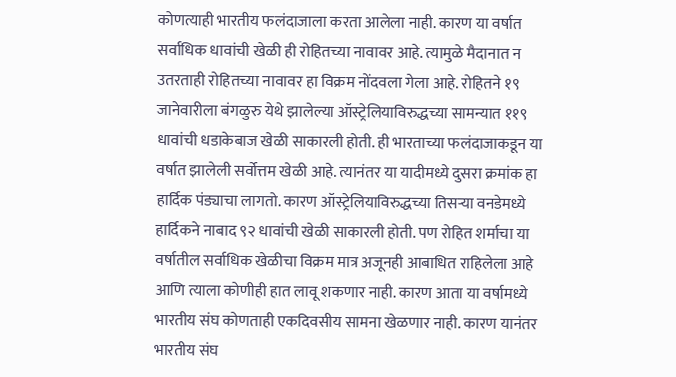कोणत्याही भारतीय फलंदाजाला करता आलेला नाही. कारण या वर्षात सर्वाधिक धावांची खेळी ही रोहितच्या नावावर आहे. त्यामुळे मैदानात न उतरताही रोहितच्या नावावर हा विक्रम नोंदवला गेला आहे. रोहितने १९ जानेवारीला बंगळुरु येथे झालेल्या ऑस्ट्रेलियाविरुद्धच्या सामन्यात ११९ धावांची धडाकेबाज खेळी साकारली होती. ही भारताच्या फलंदाजाकडून या वर्षात झालेली सर्वोत्तम खेळी आहे. त्यानंतर या यादीमध्ये दुसरा क्रमांक हा हार्दिक पंड्याचा लागतो. कारण ऑस्ट्रेलियाविरुद्धच्या तिसऱ्या वनडेमध्ये हार्दिकने नाबाद ९२ धावांची खेळी साकारली होती. पण रोहित शर्माचा या वर्षातील सर्वाधिक खेळीचा विक्रम मात्र अजूनही आबाधित राहिलेला आहे आणि त्याला कोणीही हात लावू शकणार नाही. कारण आता या वर्षामध्ये भारतीय संघ कोणताही एकदिवसीय सामना खेळणार नाही. कारण यानंतर भारतीय संघ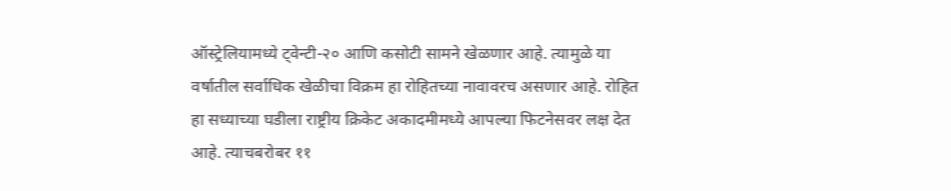ऑस्ट्रेलियामध्ये ट्वेन्टी-२० आणि कसोटी सामने खेळणार आहे. त्यामुळे या वर्षातील सर्वाधिक खेळीचा विक्रम हा रोहितच्या नावावरच असणार आहे. रोहित हा सध्याच्या घडीला राष्ट्रीय क्रिकेट अकादमीमध्ये आपल्या फिटनेसवर लक्ष देत आहे. त्याचबरोबर ११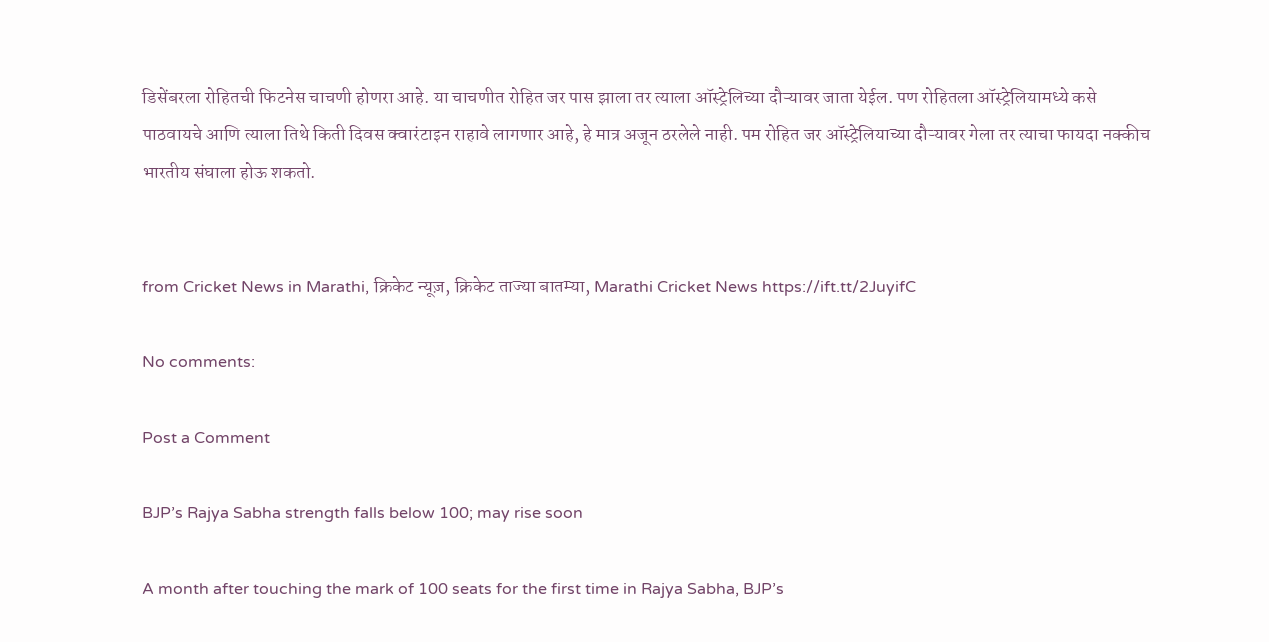डिसेंबरला रोहितची फिटनेस चाचणी होणरा आहे. या चाचणीत रोहित जर पास झाला तर त्याला ऑस्ट्रेलिच्या दौऱ्यावर जाता येईल. पण रोहितला ऑस्ट्रेलियामध्ये कसे पाठवायचे आणि त्याला तिथे किती दिवस क्वारंटाइन राहावे लागणार आहे, हे मात्र अजून ठरलेले नाही. पम रोहित जर ऑस्ट्रेलियाच्या दौऱ्यावर गेला तर त्याचा फायदा नक्कीच भारतीय संघाला होऊ शकतो.


from Cricket News in Marathi, क्रिकेट न्यूज़, क्रिकेट ताज्या बातम्या, Marathi Cricket News https://ift.tt/2JuyifC

No comments:

Post a Comment

BJP’s Rajya Sabha strength falls below 100; may rise soon

A month after touching the mark of 100 seats for the first time in Rajya Sabha, BJP’s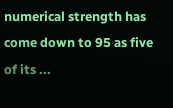numerical strength has come down to 95 as five of its ...